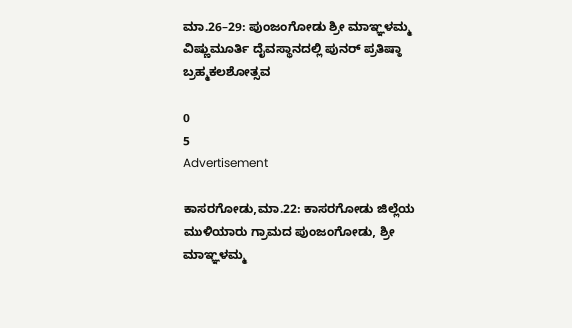ಮಾ.26–29: ಪುಂಜಂಗೋಡು ಶ್ರೀ ಮಾಞ್ಞಳಮ್ಮ ವಿಷ್ಣುಮೂರ್ತಿ ದೈವಸ್ಥಾನದಲ್ಲಿ ಪುನರ್‌ ಪ್ರತಿಷ್ಠಾ ಬ್ರಹ್ಮಕಲಶೋತ್ಸವ

0
5
Advertisement

ಕಾಸರಗೋಡು,ಮಾ.22: ಕಾಸರಗೋಡು ಜಿಲ್ಲೆಯ ಮುಳಿಯಾರು ಗ್ರಾಮದ ಪುಂಜಂಗೋಡು, ಶ್ರೀ ಮಾಞ್ಞಳಮ್ಮ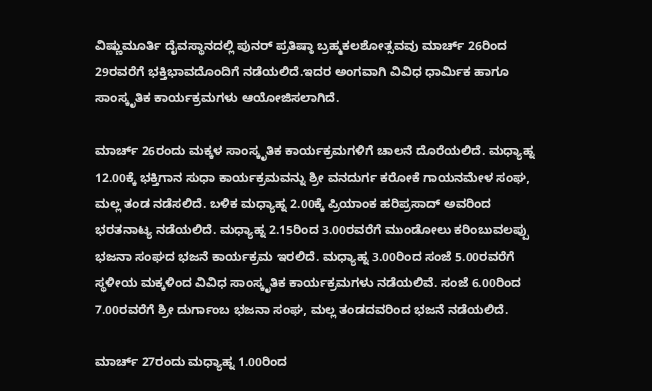ವಿಷ್ಣುಮೂರ್ತಿ ದೈವಸ್ಥಾನದಲ್ಲಿ ಪುನರ್‌ ಪ್ರತಿಷ್ಠಾ ಬ್ರಹ್ಮಕಲಶೋತ್ಸವವು ಮಾರ್ಚ್ 26ರಿಂದ 29ರವರೆಗೆ ಭಕ್ತಿಭಾವದೊಂದಿಗೆ ನಡೆಯಲಿದೆ.ಇದರ ಅಂಗವಾಗಿ ವಿವಿಧ ಧಾರ್ಮಿಕ ಹಾಗೂ ಸಾಂಸ್ಕೃತಿಕ ಕಾರ್ಯಕ್ರಮಗಳು ಆಯೋಜಿಸಲಾಗಿದೆ.

ಮಾರ್ಚ್ 26ರಂದು ಮಕ್ಕಳ ಸಾಂಸ್ಕೃತಿಕ ಕಾರ್ಯಕ್ರಮಗಳಿಗೆ ಚಾಲನೆ ದೊರೆಯಲಿದೆ. ಮಧ್ಯಾಹ್ನ 12.00ಕ್ಕೆ ಭಕ್ತಿಗಾನ ಸುಧಾ ಕಾರ್ಯಕ್ರಮವನ್ನು ಶ್ರೀ ವನದುರ್ಗ ಕರೋಕೆ ಗಾಯನಮೇಳ ಸಂಘ, ಮಲ್ಲ ತಂಡ ನಡೆಸಲಿದೆ. ಬಳಿಕ ಮಧ್ಯಾಹ್ನ 2.00ಕ್ಕೆ ಪ್ರಿಯಾಂಕ ಹರಿಪ್ರಸಾದ್ ಅವರಿಂದ ಭರತನಾಟ್ಯ ನಡೆಯಲಿದೆ. ಮಧ್ಯಾಹ್ನ 2.15ರಿಂದ 3.00ರವರೆಗೆ ಮುಂಡೋಲು ಕರಿಂಬುವಲಪ್ಪು ಭಜನಾ ಸಂಘದ ಭಜನೆ ಕಾರ್ಯಕ್ರಮ ಇರಲಿದೆ. ಮಧ್ಯಾಹ್ನ 3.00ರಿಂದ ಸಂಜೆ 5.00ರವರೆಗೆ ಸ್ಥಳೀಯ ಮಕ್ಕಳಿಂದ ವಿವಿಧ ಸಾಂಸ್ಕೃತಿಕ ಕಾರ್ಯಕ್ರಮಗಳು ನಡೆಯಲಿವೆ. ಸಂಜೆ 6.00ರಿಂದ 7.00ರವರೆಗೆ ಶ್ರೀ ದುರ್ಗಾಂಬ ಭಜನಾ ಸಂಘ, ಮಲ್ಲ ತಂಡದವರಿಂದ ಭಜನೆ ನಡೆಯಲಿದೆ.

ಮಾರ್ಚ್ 27ರಂದು ಮಧ್ಯಾಹ್ನ 1.00ರಿಂದ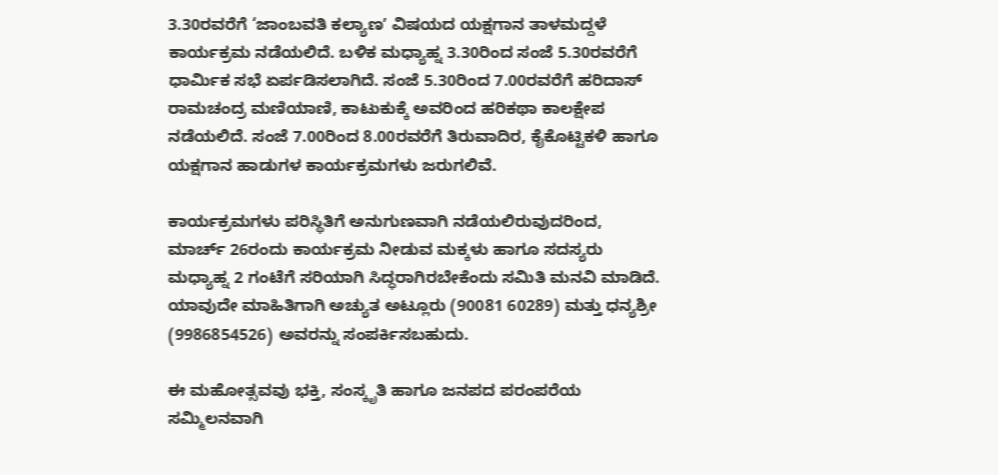3.30ರವರೆಗೆ ‘ಜಾಂಬವತಿ ಕಲ್ಯಾಣʼ ವಿಷಯದ ಯಕ್ಷಗಾನ ತಾಳಮದ್ದಳೆ ಕಾರ್ಯಕ್ರಮ ನಡೆಯಲಿದೆ. ಬಳಿಕ ಮಧ್ಯಾಹ್ನ 3.30ರಿಂದ ಸಂಜೆ 5.30ರವರೆಗೆ ಧಾರ್ಮಿಕ ಸಭೆ ಏರ್ಪಡಿಸಲಾಗಿದೆ. ಸಂಜೆ 5.30ರಿಂದ 7.00ರವರೆಗೆ ಹರಿದಾಸ್ ರಾಮಚಂದ್ರ ಮಣಿಯಾಣಿ, ಕಾಟುಕುಕ್ಕೆ ಅವರಿಂದ ಹರಿಕಥಾ ಕಾಲಕ್ಷೇಪ ನಡೆಯಲಿದೆ. ಸಂಜೆ 7.00ರಿಂದ 8.00ರವರೆಗೆ ತಿರುವಾದಿರ, ಕೈಕೊಟ್ಟಿಕಳಿ ಹಾಗೂ ಯಕ್ಷಗಾನ ಹಾಡುಗಳ ಕಾರ್ಯಕ್ರಮಗಳು ಜರುಗಲಿವೆ.

ಕಾರ್ಯಕ್ರಮಗಳು ಪರಿಸ್ಥಿತಿಗೆ ಅನುಗುಣವಾಗಿ ನಡೆಯಲಿರುವುದರಿಂದ, ಮಾರ್ಚ್ 26ರಂದು ಕಾರ್ಯಕ್ರಮ ನೀಡುವ ಮಕ್ಕಳು ಹಾಗೂ ಸದಸ್ಯರು ಮಧ್ಯಾಹ್ನ 2 ಗಂಟೆಗೆ ಸರಿಯಾಗಿ ಸಿದ್ಧರಾಗಿರಬೇಕೆಂದು ಸಮಿತಿ ಮನವಿ ಮಾಡಿದೆ. ಯಾವುದೇ ಮಾಹಿತಿಗಾಗಿ ಅಚ್ಯುತ ಅಟ್ಲೂರು (90081 60289) ಮತ್ತು ಧನ್ಯಶ್ರೀ (9986854526) ಅವರನ್ನು ಸಂಪರ್ಕಿಸಬಹುದು.

ಈ ಮಹೋತ್ಸವವು ಭಕ್ತಿ, ಸಂಸ್ಕೃತಿ ಹಾಗೂ ಜನಪದ ಪರಂಪರೆಯ ಸಮ್ಮಿಲನವಾಗಿ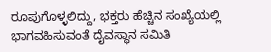ರೂಪುಗೊಳ್ಳಲಿದ್ದು, ಭಕ್ತರು ಹೆಚ್ಚಿನ ಸಂಖ್ಯೆಯಲ್ಲಿ ಭಾಗವಹಿಸುವಂತೆ ದೈವಸ್ಥಾನ ಸಮಿತಿ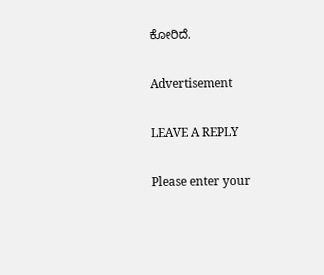ಕೋರಿದೆ.

Advertisement

LEAVE A REPLY

Please enter your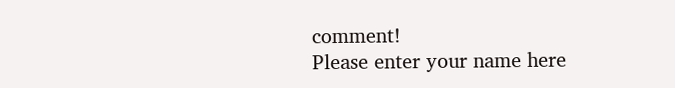comment!
Please enter your name here